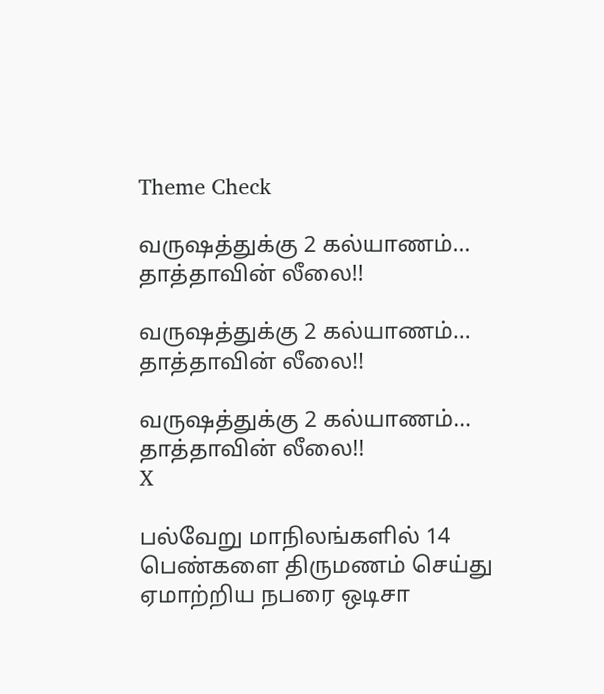Theme Check

வருஷத்துக்கு 2 கல்யாணம்… தாத்தாவின் லீலை!!

வருஷத்துக்கு 2 கல்யாணம்… தாத்தாவின் லீலை!!

வருஷத்துக்கு 2 கல்யாணம்… தாத்தாவின் லீலை!!
X

பல்வேறு மாநிலங்களில் 14 பெண்களை திருமணம் செய்து ஏமாற்றிய நபரை ஒடிசா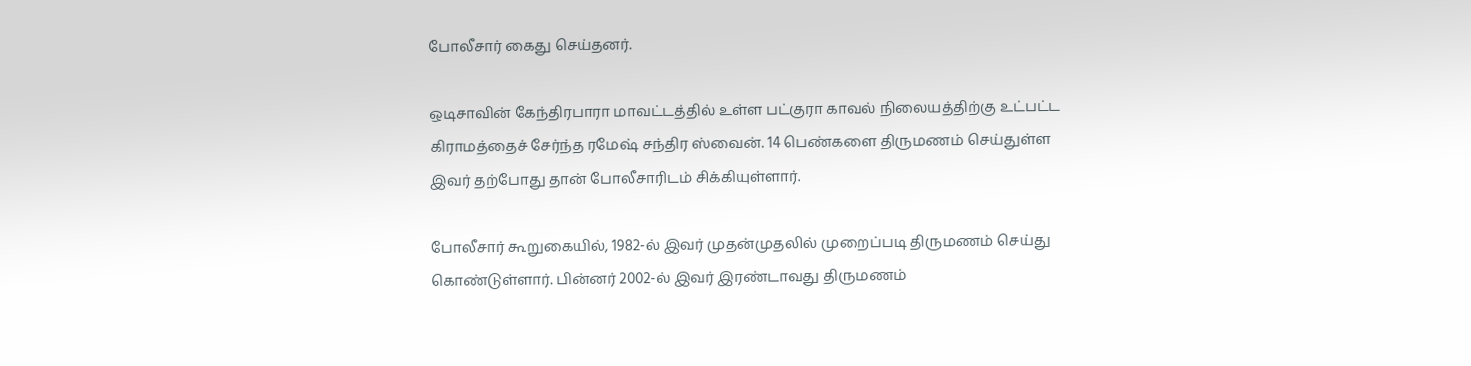போலீசார் கைது செய்தனர்.

ஒடிசாவின் கேந்திரபாரா மாவட்டத்தில் உள்ள பட்குரா காவல் நிலையத்திற்கு உட்பட்ட கிராமத்தைச் சேர்ந்த ரமேஷ் சந்திர ஸ்வைன். 14 பெண்களை திருமணம் செய்துள்ள இவர் தற்போது தான் போலீசாரிடம் சிக்கியுள்ளார்.

போலீசார் கூறுகையில், 1982-ல் இவர் முதன்முதலில் முறைப்படி திருமணம் செய்து கொண்டுள்ளார். பின்னர் 2002-ல் இவர் இரண்டாவது திருமணம்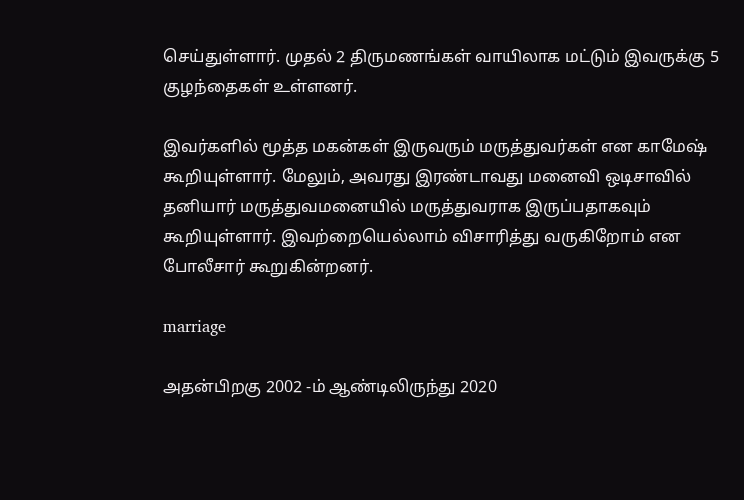செய்துள்ளார். முதல் 2 திருமணங்கள் வாயிலாக மட்டும் இவருக்கு 5 குழந்தைகள் உள்ளனர்.

இவர்களில் மூத்த மகன்கள் இருவரும் மருத்துவர்கள் என காமேஷ் கூறியுள்ளார். மேலும், அவரது இரண்டாவது மனைவி ஒடிசாவில் தனியார் மருத்துவமனையில் மருத்துவராக இருப்பதாகவும் கூறியுள்ளார். இவற்றையெல்லாம் விசாரித்து வருகிறோம் என போலீசார் கூறுகின்றனர்.

marriage

அதன்பிறகு 2002 -ம் ஆண்டிலிருந்து 2020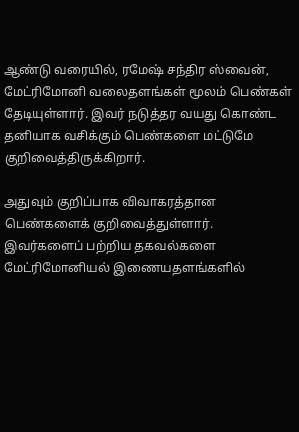ஆண்டு வரையில், ரமேஷ் சந்திர ஸ்வைன், மேட்ரிமோனி வலைதளங்கள் மூலம் பெண்கள் தேடியுள்ளார். இவர் நடுத்தர வயது கொண்ட தனியாக வசிக்கும் பெண்களை மட்டுமே குறிவைத்திருக்கிறார்.

அதுவும் குறிப்பாக விவாகரத்தான பெண்களைக் குறிவைத்துள்ளார். இவர்களைப் பற்றிய தகவல்களை மேட்ரிமோனியல் இணையதளங்களில்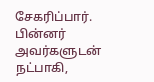சேகரிப்பார். பின்னர் அவர்களுடன் நட்பாகி,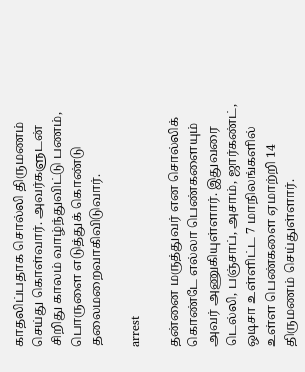காதலிப்பதாக சொல்லி திருமணம் செய்து கொள்வார். அவர்களுடன் சிறிது காலம் வாழ்ந்துவிட்டு பணம், பொருளை எடுத்துக் கொண்டு தலைமறைவாகிவிடுவார்.

arrest

தன்னை மருத்துவர் என சொல்லிக் கொண்டே எல்லா பெண்களையும் அவர் அணுகியுள்ளார். இதுவரை டெல்லி, பஞ்சாப், அசாம், ஜார்கண்ட், ஒடிசா உள்ளிட்ட 7 மாநிலங்களில் உள்ள பெண்களை ஏமாற்றி 14 திருமணம் செய்துள்ளார்.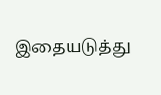இதையடுத்து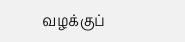வழக்குப்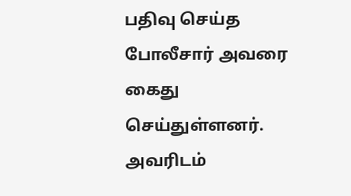பதிவு செய்த போலீசார் அவரை கைது செய்துள்ளனர். அவரிடம்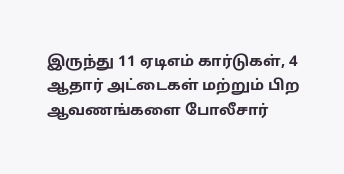இருந்து 11 ஏடிஎம் கார்டுகள், 4 ஆதார் அட்டைகள் மற்றும் பிற ஆவணங்களை போலீசார்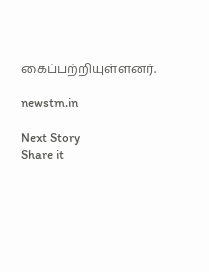கைப்பற்றியுள்ளனர்.

newstm.in

Next Story
Share it